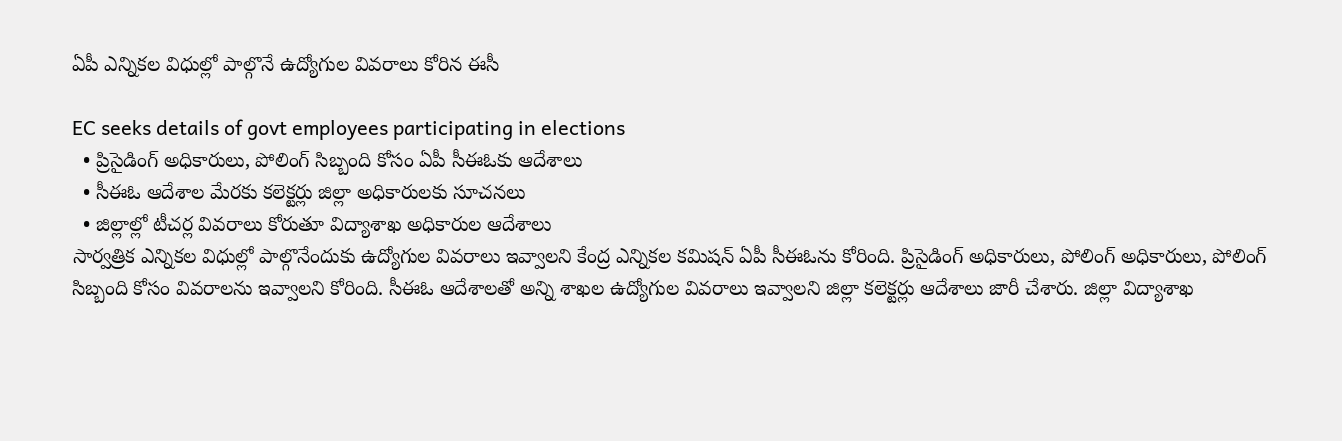ఏపీ ఎన్నికల విధుల్లో పాల్గొనే ఉద్యోగుల వివరాలు కోరిన ఈసీ

EC seeks details of govt employees participating in elections
  • ప్రిసైడింగ్ అధికారులు, పోలింగ్ సిబ్బంది కోసం ఏపీ సీఈఓకు ఆదేశాలు
  • సీఈఓ ఆదేశాల మేరకు కలెక్టర్లు జిల్లా అధికారులకు సూచనలు
  • జిల్లాల్లో టీచర్ల వివరాలు కోరుతూ విద్యాశాఖ అధికారుల ఆదేశాలు
సార్వత్రిక ఎన్నికల విధుల్లో పాల్గొనేందుకు ఉద్యోగుల వివరాలు ఇవ్వాలని కేంద్ర ఎన్నికల కమిషన్‌ ఏపీ సీఈఓను కోరింది. ప్రిసైడింగ్ అధికారులు, పోలింగ్ అధికారులు, పోలింగ్ సిబ్బంది కోసం వివరాలను ఇవ్వాలని కోరింది. సీఈఓ ఆదేశాలతో అన్ని శాఖల ఉద్యోగుల వివరాలు ఇవ్వాలని జిల్లా కలెక్టర్లు ఆదేశాలు జారీ చేశారు. జిల్లా విద్యాశాఖ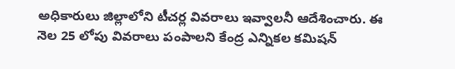అధికారులు జిల్లాలోని టీచర్ల వివరాలు ఇవ్వాలనీ ఆదేశించారు. ఈ నెల 25 లోపు వివరాలు పంపాలని కేంద్ర ఎన్నికల కమిషన్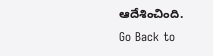ఆదేశించింది.
Go Back to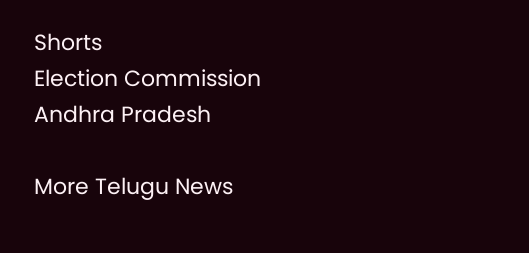Shorts
Election Commission
Andhra Pradesh

More Telugu News